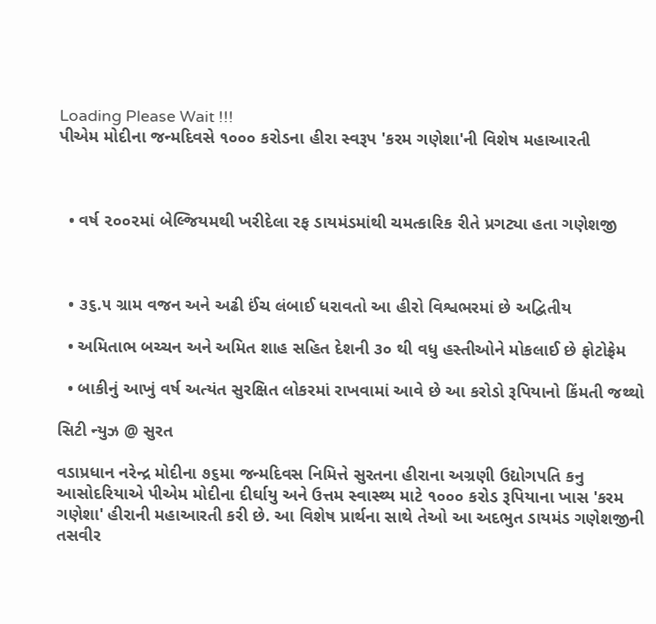Loading Please Wait !!!
પીએમ મોદીના જન્મદિવસે ૧૦૦૦ કરોડના હીરા સ્વરૂપ 'કરમ ગણેશા'ની વિશેષ મહાઆરતી



  • વર્ષ ૨૦૦૨માં બેલ્જિયમથી ખરીદેલા રફ ડાયમંડમાંથી ચમત્કારિક રીતે પ્રગટ્યા હતા ગણેશજી



  • ૩૬.૫ ગ્રામ વજન અને અઢી ઈંચ લંબાઈ ધરાવતો આ હીરો વિશ્વભરમાં છે અદ્વિતીય

  • અમિતાભ બચ્ચન અને અમિત શાહ સહિત દેશની ૩૦ થી વધુ હસ્તીઓને મોકલાઈ છે ફોટોફ્રેમ

  • બાકીનું આખું વર્ષ અત્યંત સુરક્ષિત લોકરમાં રાખવામાં આવે છે આ કરોડો રૂપિયાનો કિંમતી જથ્થો

સિટી ન્યુઝ @ સુરત

વડાપ્રધાન નરેન્દ્ર મોદીના ૭૬મા જન્મદિવસ નિમિત્તે સુરતના હીરાના અગ્રણી ઉદ્યોગપતિ કનુ આસોદરિયાએ પીએમ મોદીના દીર્ઘાયુ અને ઉત્તમ સ્વાસ્થ્ય માટે ૧૦૦૦ કરોડ રૂપિયાના ખાસ 'કરમ ગણેશા' હીરાની મહાઆરતી કરી છે. આ વિશેષ પ્રાર્થના સાથે તેઓ આ અદભુત ડાયમંડ ગણેશજીની તસવીર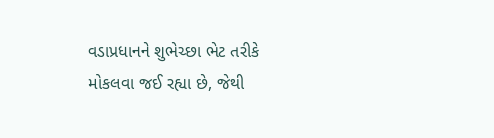વડાપ્રધાનને શુભેચ્છા ભેટ તરીકે મોકલવા જઈ રહ્યા છે, જેથી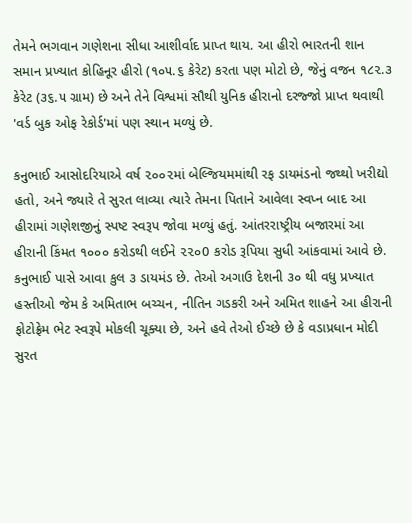તેમને ભગવાન ગણેશના સીધા આશીર્વાદ પ્રાપ્ત થાય. આ હીરો ભારતની શાન સમાન પ્રખ્યાત કોહિનૂર હીરો (૧૦૫.૬ કેરેટ) કરતા પણ મોટો છે, જેનું વજન ૧૮૨.૩ કેરેટ (૩૬.૫ ગ્રામ) છે અને તેને વિશ્વમાં સૌથી યુનિક હીરાનો દરજ્જો પ્રાપ્ત થવાથી 'વર્ડ બુક ઓફ રેકોર્ડ'માં પણ સ્થાન મળ્યું છે.

કનુભાઈ આસોદરિયાએ વર્ષ ૨૦૦૨માં બેલ્જિયમમાંથી રફ ડાયમંડનો જથ્થો ખરીદ્યો હતો, અને જ્યારે તે સુરત લાવ્યા ત્યારે તેમના પિતાને આવેલા સ્વપ્ન બાદ આ હીરામાં ગણેશજીનું સ્પષ્ટ સ્વરૂપ જોવા મળ્યું હતું. આંતરરાષ્ટ્રીય બજારમાં આ હીરાની કિંમત ૧૦૦૦ કરોડથી લઈને ૨૨૦0 કરોડ રૂપિયા સુધી આંકવામાં આવે છે. કનુભાઈ પાસે આવા કુલ ૩ ડાયમંડ છે. તેઓ અગાઉ દેશની ૩૦ થી વધુ પ્રખ્યાત હસ્તીઓ જેમ કે અમિતાભ બચ્ચન, નીતિન ગડકરી અને અમિત શાહને આ હીરાની ફોટોફ્રેમ ભેટ સ્વરૂપે મોકલી ચૂક્યા છે, અને હવે તેઓ ઈચ્છે છે કે વડાપ્રધાન મોદી સુરત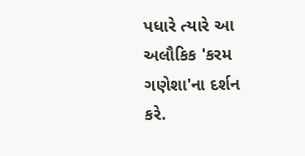પધારે ત્યારે આ અલૌકિક 'કરમ ગણેશા'ના દર્શન કરે.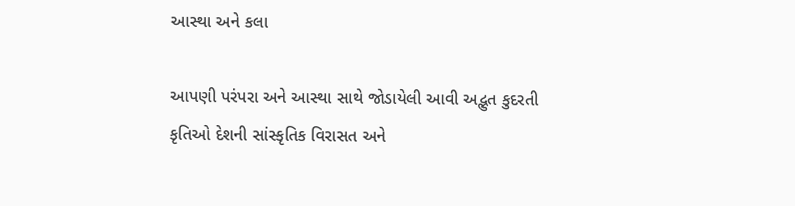આસ્થા અને કલા

આપણી પરંપરા અને આસ્થા સાથે જોડાયેલી આવી અદ્ભુત કુદરતી કૃતિઓ દેશની સાંસ્કૃતિક વિરાસત અને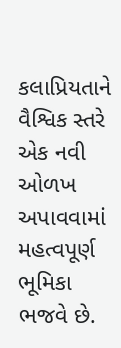કલાપ્રિયતાને વૈશ્વિક સ્તરે એક નવી ઓળખ અપાવવામાં મહત્વપૂર્ણ ભૂમિકા ભજવે છે.